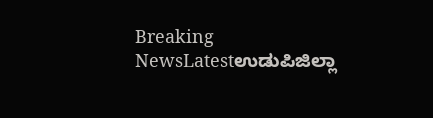Breaking NewsLatestಉಡುಪಿಜಿಲ್ಲಾ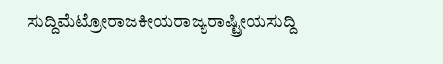ಸುದ್ದಿಮೆಟ್ರೋರಾಜಕೀಯರಾಜ್ಯರಾಷ್ಟ್ರೀಯಸುದ್ದಿ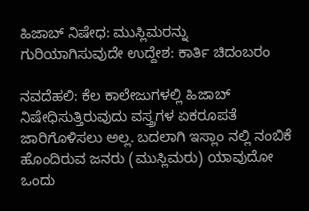ಹಿಜಾಬ್ ನಿಷೇಧ: ಮುಸ್ಲಿಮರನ್ನು ಗುರಿಯಾಗಿಸುವುದೇ ಉದ್ದೇಶ: ಕಾರ್ತಿ ಚಿದಂಬರಂ

ನವದೆಹಲಿ: ಕೆಲ ಕಾಲೇಜುಗಳಲ್ಲಿ ಹಿಜಾಬ್ ನಿಷೇಧಿಸುತ್ತಿರುವುದು ವಸ್ತ್ರಗಳ ಏಕರೂಪತೆ ಜಾರಿಗೊಳಿಸಲು ಅಲ್ಲ. ಬದಲಾಗಿ ಇಸ್ಲಾಂ ನಲ್ಲಿ ನಂಬಿಕೆ ಹೊಂದಿರುವ ಜನರು (ಮುಸ್ಲಿಮರು) ಯಾವುದೋ ಒಂದು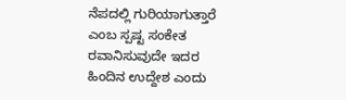ನೆಪದಲ್ಲಿ ಗುರಿಯಾಗುತ್ತಾರೆ ಎಂಬ ಸ್ಪಷ್ಟ ಸಂಕೇತ ರವಾನಿಸುವುದೇ ಇದರ ಹಿಂದಿನ ಉದ್ದೇಶ ಎಂದು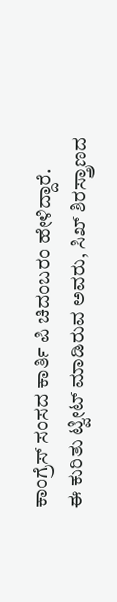ಕಾಂಗ್ರೆಸ್ ಸಂಸದ ಕಾರ್ತಿ ಪಿ ಚಿದಂಬರಂ ಹೇಳಿದ್ದಾರೆ.
ಈ ಕುರಿತು ಟ್ವೀಟ್ ಮಾಡಿರುವ ಅವರು, ಸಿಖ್ ಶಿರಸ್ತ್ರಾಣದ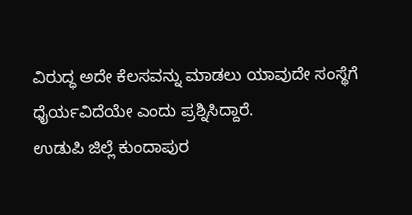ವಿರುದ್ಧ ಅದೇ ಕೆಲಸವನ್ನು ಮಾಡಲು ಯಾವುದೇ ಸಂಸ್ಥೆಗೆ ಧೈರ್ಯವಿದೆಯೇ ಎಂದು ಪ್ರಶ್ನಿಸಿದ್ದಾರೆ.
ಉಡುಪಿ ಜಿಲ್ಲೆ ಕುಂದಾಪುರ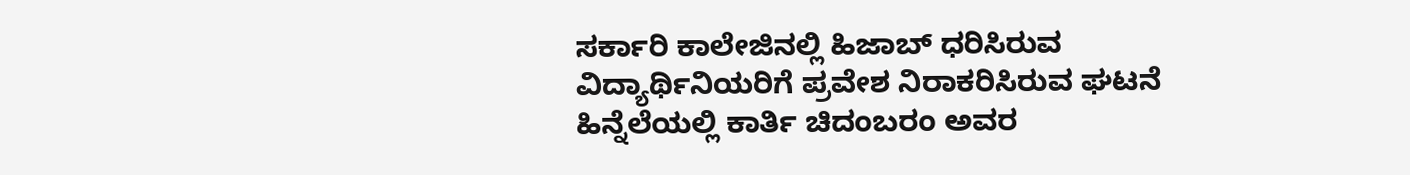ಸರ್ಕಾರಿ ಕಾಲೇಜಿನಲ್ಲಿ ಹಿಜಾಬ್ ಧರಿಸಿರುವ ವಿದ್ಯಾರ್ಥಿನಿಯರಿಗೆ ಪ್ರವೇಶ ನಿರಾಕರಿಸಿರುವ ಘಟನೆ ಹಿನ್ನೆಲೆಯಲ್ಲಿ ಕಾರ್ತಿ ಚಿದಂಬರಂ ಅವರ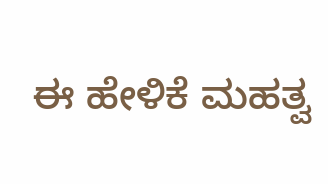ಈ ಹೇಳಿಕೆ ಮಹತ್ವ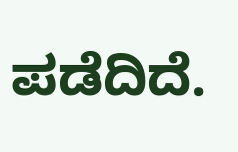ಪಡೆದಿದೆ.